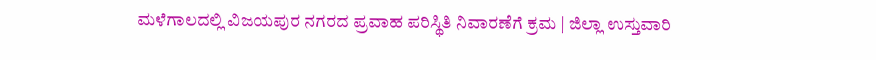ಮಳೆಗಾಲದಲ್ಲಿ ವಿಜಯಪುರ ನಗರದ ಪ್ರವಾಹ ಪರಿಸ್ಥಿತಿ ನಿವಾರಣೆಗೆ ಕ್ರಮ | ಜಿಲ್ಲಾ ಉಸ್ತುವಾರಿ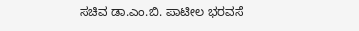ಸಚಿವ ಡಾ.ಎಂ.ಬಿ. ಪಾಟೀಲ ಭರವಸೆ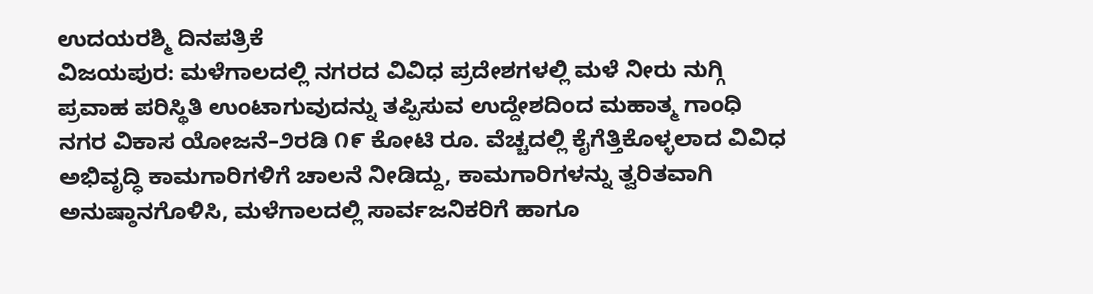ಉದಯರಶ್ಮಿ ದಿನಪತ್ರಿಕೆ
ವಿಜಯಪುರ: ಮಳೆಗಾಲದಲ್ಲಿ ನಗರದ ವಿವಿಧ ಪ್ರದೇಶಗಳಲ್ಲಿ ಮಳೆ ನೀರು ನುಗ್ಗಿ ಪ್ರವಾಹ ಪರಿಸ್ಥಿತಿ ಉಂಟಾಗುವುದನ್ನು ತಪ್ಪಿಸುವ ಉದ್ದೇಶದಿಂದ ಮಹಾತ್ಮ ಗಾಂಧಿ ನಗರ ವಿಕಾಸ ಯೋಜನೆ–೨ರಡಿ ೧೯ ಕೋಟಿ ರೂ. ವೆಚ್ಚದಲ್ಲಿ ಕೈಗೆತ್ತಿಕೊಳ್ಳಲಾದ ವಿವಿಧ ಅಭಿವೃದ್ಧಿ ಕಾಮಗಾರಿಗಳಿಗೆ ಚಾಲನೆ ನೀಡಿದ್ದು, ಕಾಮಗಾರಿಗಳನ್ನು ತ್ವರಿತವಾಗಿ ಅನುಷ್ಠಾನಗೊಳಿಸಿ, ಮಳೆಗಾಲದಲ್ಲಿ ಸಾರ್ವಜನಿಕರಿಗೆ ಹಾಗೂ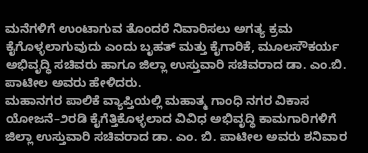ಮನೆಗಳಿಗೆ ಉಂಟಾಗುವ ತೊಂದರೆ ನಿವಾರಿಸಲು ಅಗತ್ಯ ಕ್ರಮ ಕೈಗೊಳ್ಳಲಾಗುವುದು ಎಂದು ಬೃಹತ್ ಮತ್ತು ಕೈಗಾರಿಕೆ, ಮೂಲಸೌಕರ್ಯ ಅಭಿವೃದ್ಧಿ ಸಚಿವರು ಹಾಗೂ ಜಿಲ್ಲಾ ಉಸ್ತುವಾರಿ ಸಚಿವರಾದ ಡಾ. ಎಂ.ಬಿ. ಪಾಟೀಲ ಅವರು ಹೇಳಿದರು.
ಮಹಾನಗರ ಪಾಲಿಕೆ ವ್ಯಾಪ್ತಿಯಲ್ಲಿ ಮಹಾತ್ಮ ಗಾಂಧಿ ನಗರ ವಿಕಾಸ ಯೋಜನೆ–೨ರಡಿ ಕೈಗೆತ್ತಿಕೊಳ್ಳಲಾದ ವಿವಿಧ ಅಭಿವೃದ್ಧಿ ಕಾಮಗಾರಿಗಳಿಗೆ ಜಿಲ್ಲಾ ಉಸ್ತುವಾರಿ ಸಚಿವರಾದ ಡಾ. ಎಂ. ಬಿ. ಪಾಟೀಲ ಅವರು ಶನಿವಾರ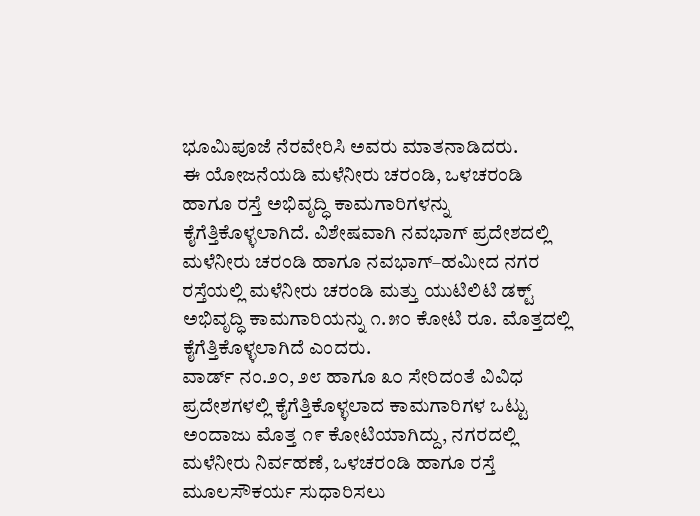ಭೂಮಿಪೂಜೆ ನೆರವೇರಿಸಿ ಅವರು ಮಾತನಾಡಿದರು.
ಈ ಯೋಜನೆಯಡಿ ಮಳೆನೀರು ಚರಂಡಿ, ಒಳಚರಂಡಿ ಹಾಗೂ ರಸ್ತೆ ಅಭಿವೃದ್ಧಿ ಕಾಮಗಾರಿಗಳನ್ನು ಕೈಗೆತ್ತಿಕೊಳ್ಳಲಾಗಿದೆ. ವಿಶೇಷವಾಗಿ ನವಭಾಗ್ ಪ್ರದೇಶದಲ್ಲಿ ಮಳೆನೀರು ಚರಂಡಿ ಹಾಗೂ ನವಭಾಗ್–ಹಮೀದ ನಗರ ರಸ್ತೆಯಲ್ಲಿ ಮಳೆನೀರು ಚರಂಡಿ ಮತ್ತು ಯುಟಿಲಿಟಿ ಡಕ್ಟ್ ಅಭಿವೃದ್ಧಿ ಕಾಮಗಾರಿಯನ್ನು ೧.೫೦ ಕೋಟಿ ರೂ. ಮೊತ್ತದಲ್ಲಿ ಕೈಗೆತ್ತಿಕೊಳ್ಳಲಾಗಿದೆ ಎಂದರು.
ವಾರ್ಡ್ ನಂ.೨೦, ೨೮ ಹಾಗೂ ೩೦ ಸೇರಿದಂತೆ ವಿವಿಧ ಪ್ರದೇಶಗಳಲ್ಲಿ ಕೈಗೆತ್ತಿಕೊಳ್ಳಲಾದ ಕಾಮಗಾರಿಗಳ ಒಟ್ಟು ಅಂದಾಜು ಮೊತ್ತ ೧೯ ಕೋಟಿಯಾಗಿದ್ದು, ನಗರದಲ್ಲಿ ಮಳೆನೀರು ನಿರ್ವಹಣೆ, ಒಳಚರಂಡಿ ಹಾಗೂ ರಸ್ತೆ ಮೂಲಸೌಕರ್ಯ ಸುಧಾರಿಸಲು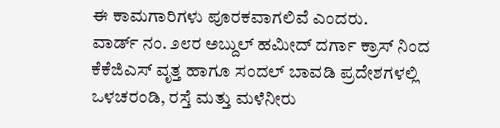ಈ ಕಾಮಗಾರಿಗಳು ಪೂರಕವಾಗಲಿವೆ ಎಂದರು.
ವಾರ್ಡ್ ನಂ. ೨೮ರ ಅಬ್ದುಲ್ ಹಮೀದ್ ದರ್ಗಾ ಕ್ರಾಸ್ ನಿಂದ ಕೆಕೆಜಿಎಸ್ ವೃತ್ತ ಹಾಗೂ ಸಂದಲ್ ಬಾವಡಿ ಪ್ರದೇಶಗಳಲ್ಲಿ ಒಳಚರಂಡಿ, ರಸ್ತೆ ಮತ್ತು ಮಳೆನೀರು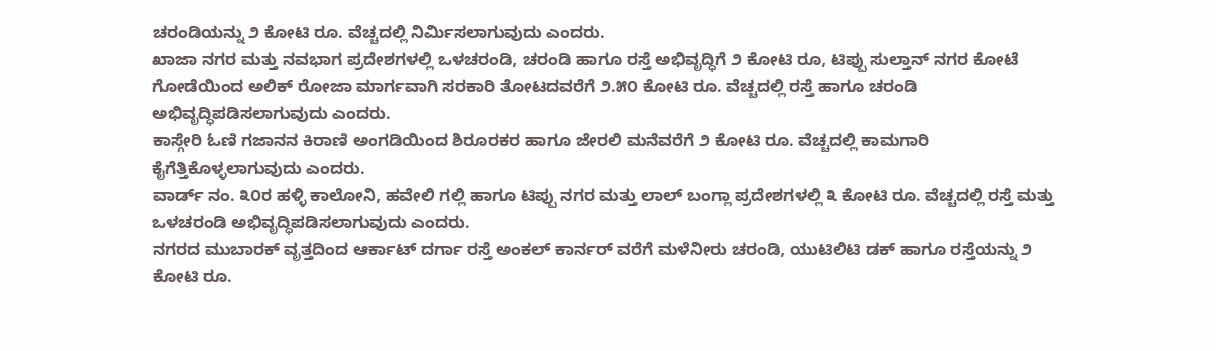ಚರಂಡಿಯನ್ನು ೨ ಕೋಟಿ ರೂ. ವೆಚ್ಚದಲ್ಲಿ ನಿರ್ಮಿಸಲಾಗುವುದು ಎಂದರು.
ಖಾಜಾ ನಗರ ಮತ್ತು ನವಭಾಗ ಪ್ರದೇಶಗಳಲ್ಲಿ ಒಳಚರಂಡಿ, ಚರಂಡಿ ಹಾಗೂ ರಸ್ತೆ ಅಭಿವೃದ್ಧಿಗೆ ೨ ಕೋಟಿ ರೂ, ಟಿಪ್ಪು ಸುಲ್ತಾನ್ ನಗರ ಕೋಟೆ ಗೋಡೆಯಿಂದ ಅಲಿಕ್ ರೋಜಾ ಮಾರ್ಗವಾಗಿ ಸರಕಾರಿ ತೋಟದವರೆಗೆ ೨.೫೦ ಕೋಟಿ ರೂ. ವೆಚ್ಚದಲ್ಲಿ ರಸ್ತೆ ಹಾಗೂ ಚರಂಡಿ ಅಭಿವೃದ್ಧಿಪಡಿಸಲಾಗುವುದು ಎಂದರು.
ಕಾಸ್ಗೇರಿ ಓಣಿ ಗಜಾನನ ಕಿರಾಣಿ ಅಂಗಡಿಯಿಂದ ಶಿರೂರಕರ ಹಾಗೂ ಜೇರಲಿ ಮನೆವರೆಗೆ ೨ ಕೋಟಿ ರೂ. ವೆಚ್ಚದಲ್ಲಿ ಕಾಮಗಾರಿ ಕೈಗೆತ್ತಿಕೊಳ್ಳಲಾಗುವುದು ಎಂದರು.
ವಾರ್ಡ್ ನಂ. ೩೦ರ ಹಳ್ಳಿ ಕಾಲೋನಿ, ಹವೇಲಿ ಗಲ್ಲಿ ಹಾಗೂ ಟಿಪ್ಪು ನಗರ ಮತ್ತು ಲಾಲ್ ಬಂಗ್ಲಾ ಪ್ರದೇಶಗಳಲ್ಲಿ ೩ ಕೋಟಿ ರೂ. ವೆಚ್ಚದಲ್ಲಿ ರಸ್ತೆ ಮತ್ತು ಒಳಚರಂಡಿ ಅಭಿವೃದ್ಧಿಪಡಿಸಲಾಗುವುದು ಎಂದರು.
ನಗರದ ಮುಬಾರಕ್ ವೃತ್ತದಿಂದ ಆರ್ಕಾಟ್ ದರ್ಗಾ ರಸ್ತೆ ಅಂಕಲ್ ಕಾರ್ನರ್ ವರೆಗೆ ಮಳೆನೀರು ಚರಂಡಿ, ಯುಟಿಲಿಟಿ ಡಕ್ ಹಾಗೂ ರಸ್ತೆಯನ್ನು ೨ ಕೋಟಿ ರೂ.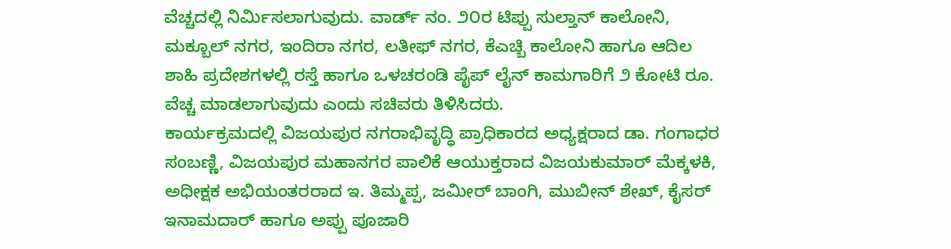ವೆಚ್ಚದಲ್ಲಿ ನಿರ್ಮಿಸಲಾಗುವುದು. ವಾರ್ಡ್ ನಂ. ೨೦ರ ಟಿಪ್ಪು ಸುಲ್ತಾನ್ ಕಾಲೋನಿ, ಮಕ್ಬೂಲ್ ನಗರ, ಇಂದಿರಾ ನಗರ, ಲತೀಫ್ ನಗರ, ಕೆಎಚ್ಬಿ ಕಾಲೋನಿ ಹಾಗೂ ಆದಿಲ ಶಾಹಿ ಪ್ರದೇಶಗಳಲ್ಲಿ ರಸ್ತೆ ಹಾಗೂ ಒಳಚರಂಡಿ ಪೈಪ್ ಲೈನ್ ಕಾಮಗಾರಿಗೆ ೨ ಕೋಟಿ ರೂ. ವೆಚ್ಚ ಮಾಡಲಾಗುವುದು ಎಂದು ಸಚಿವರು ತಿಳಿಸಿದರು.
ಕಾರ್ಯಕ್ರಮದಲ್ಲಿ ವಿಜಯಪುರ ನಗರಾಭಿವೃದ್ಧಿ ಪ್ರಾಧಿಕಾರದ ಅಧ್ಯಕ್ಷರಾದ ಡಾ. ಗಂಗಾಧರ ಸಂಬಣ್ಣಿ, ವಿಜಯಪುರ ಮಹಾನಗರ ಪಾಲಿಕೆ ಆಯುಕ್ತರಾದ ವಿಜಯಕುಮಾರ್ ಮೆಕ್ಕಳಕಿ, ಅಧೀಕ್ಷಕ ಅಭಿಯಂತರರಾದ ಇ. ತಿಮ್ಮಪ್ಪ, ಜಮೀರ್ ಬಾಂಗಿ, ಮುಬೀನ್ ಶೇಖ್, ಕೈಸರ್ ಇನಾಮದಾರ್ ಹಾಗೂ ಅಪ್ಪು ಪೂಜಾರಿ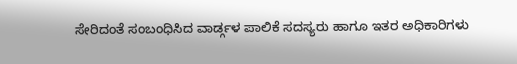ಸೇರಿದಂತೆ ಸಂಬಂಧಿಸಿದ ವಾರ್ಡ್ಗಳ ಪಾಲಿಕೆ ಸದಸ್ಯರು ಹಾಗೂ ಇತರ ಅಧಿಕಾರಿಗಳು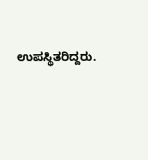ಉಪಸ್ಥಿತರಿದ್ದರು.